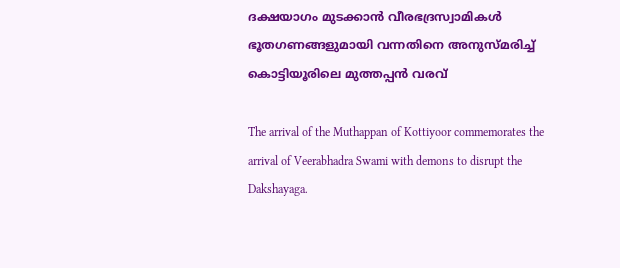ദക്ഷയാഗം മുടക്കാന്‍ വീരഭദ്രസ്വാമികള്‍ ഭൂതഗണങ്ങളുമായി വന്നതിനെ അനുസ്മരിച്ച് കൊട്ടിയൂരിലെ മുത്തപ്പന്‍ വരവ്

The arrival of the Muthappan of Kottiyoor commemorates the arrival of Veerabhadra Swami with demons to disrupt the Dakshayaga.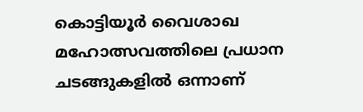കൊട്ടിയൂർ വൈശാഖ മഹോത്സവത്തിലെ പ്രധാന ചടങ്ങുകളിൽ ഒന്നാണ്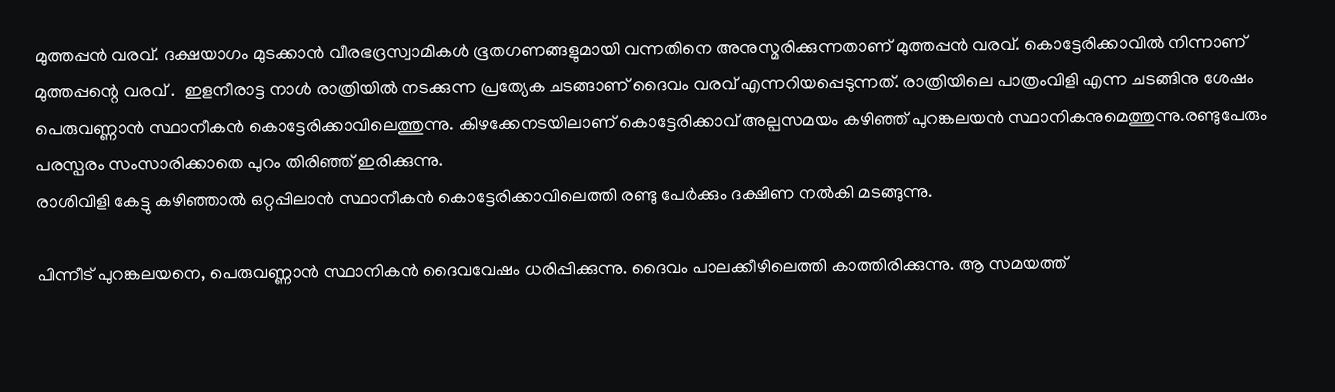മുത്തപ്പൻ വരവ്. ദക്ഷയാഗം മുടക്കാന്‍ വീരഭദ്രസ്വാമികള്‍ ഭൂതഗണങ്ങളുമായി വന്നതിനെ അനുസ്മരിക്കുന്നതാണ് മുത്തപ്പന്‍ വരവ്. കൊട്ടേരിക്കാവില്‍ നിന്നാണ് മുത്തപ്പന്റെ വരവ് .  ഇളനീരാട്ട നാൾ രാത്രിയിൽ നടക്കുന്ന പ്രത്യേക ചടങ്ങാണ് ദൈവം വരവ് എന്നറിയപ്പെടുന്നത്. രാത്രിയിലെ പാത്രംവിളി എന്ന ചടങ്ങിനു ശേഷം പെരുവണ്ണാൻ സ്ഥാനീകൻ കൊട്ടേരിക്കാവിലെത്തുന്നു. കിഴക്കേനടയിലാണ് കൊട്ടേരിക്കാവ് അല്പസമയം കഴിഞ്ഞ്‌ പുറങ്കലയൻ സ്ഥാനികനുമെത്തുന്നു.രണ്ടുപേരും പരസ്പരം സംസാരിക്കാതെ പുറം തിരിഞ്ഞ് ഇരിക്കുന്നു.
രാശിവിളി കേട്ടു കഴിഞ്ഞാൽ ഒറ്റപ്പിലാൻ സ്ഥാനീകൻ കൊട്ടേരിക്കാവിലെത്തി രണ്ടു പേർക്കും ദക്ഷിണ നൽകി മടങ്ങുന്നു.

പിന്നീട് പുറങ്കലയനെ, പെരുവണ്ണാൻ സ്ഥാനികൻ ദൈവവേഷം ധരിപ്പിക്കുന്നു. ദൈവം പാലക്കീഴിലെത്തി കാത്തിരിക്കുന്നു. ആ സമയത്ത്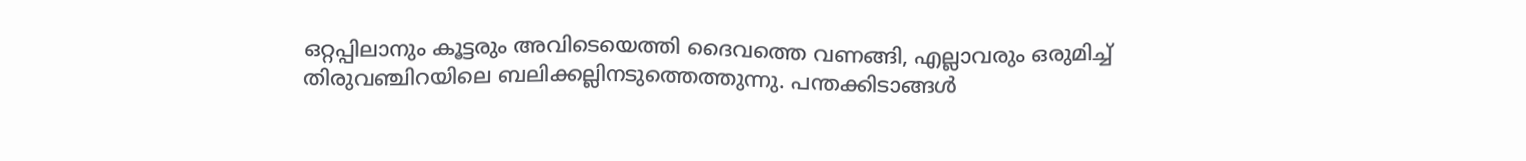ഒറ്റപ്പിലാനും കൂട്ടരും അവിടെയെത്തി ദൈവത്തെ വണങ്ങി, എല്ലാവരും ഒരുമിച്ച് തിരുവഞ്ചിറയിലെ ബലിക്കല്ലിനടുത്തെത്തുന്നു. പന്തക്കിടാങ്ങൾ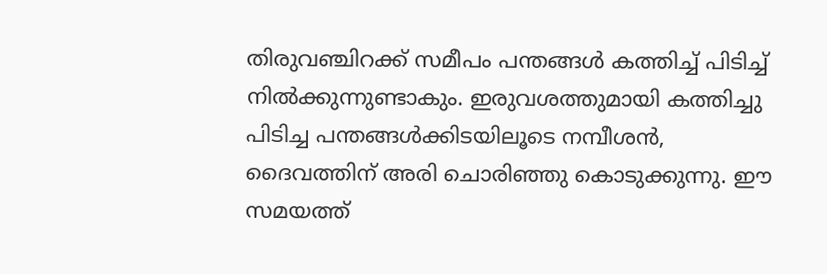തിരുവഞ്ചിറക്ക് സമീപം പന്തങ്ങൾ കത്തിച്ച് പിടിച്ച് നിൽക്കുന്നുണ്ടാകും. ഇരുവശത്തുമായി കത്തിച്ചു പിടിച്ച പന്തങ്ങൾക്കിടയിലൂടെ നമ്പീശൻ, ദൈവത്തിന് അരി ചൊരിഞ്ഞു കൊടുക്കുന്നു. ഈ സമയത്ത്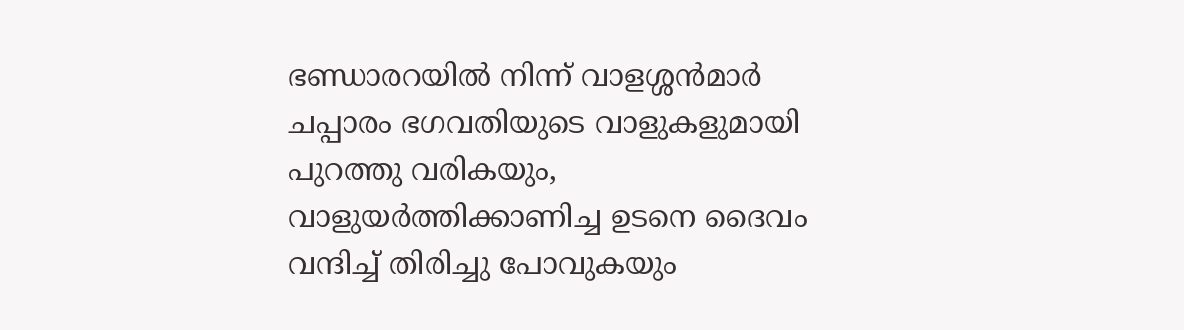ഭണ്ഡാരറയിൽ നിന്ന് വാളശ്ശൻമാർ ചപ്പാരം ഭഗവതിയുടെ വാളുകളുമായി പുറത്തു വരികയും, വാളുയർത്തിക്കാണിച്ച ഉടനെ ദൈവം വന്ദിച്ച് തിരിച്ചു പോവുകയും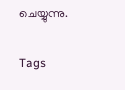ചെയ്യുന്നു.

Tags